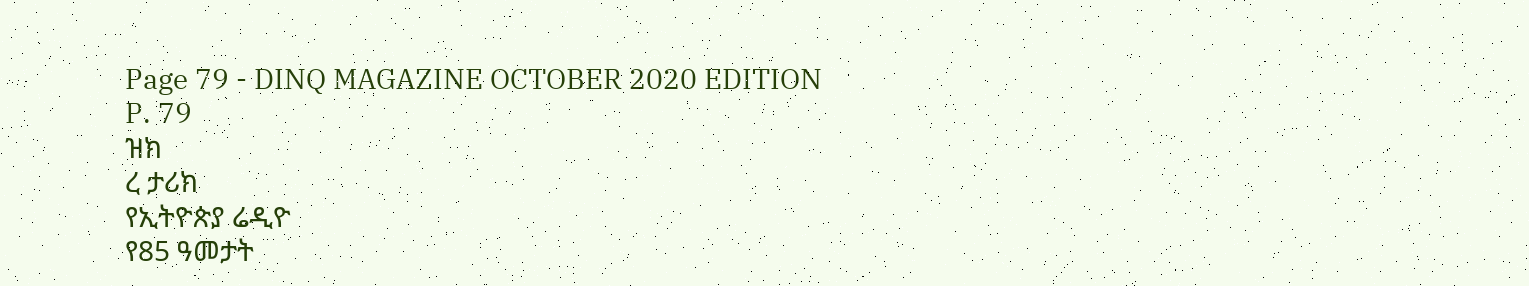Page 79 - DINQ MAGAZINE OCTOBER 2020 EDITION
P. 79
ዝክ
ረ ታሪክ
የኢትዮጵያ ሬዲዮ
የ85 ዓመታት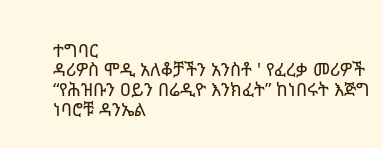ተግባር
ዳሪዎስ ሞዲ አለቆቻችን አንስቶ ' የፈረቃ መሪዎች
“የሕዝቡን ዐይን በሬዲዮ እንክፈት” ከነበሩት እጅግ ነባሮቹ ዳንኤል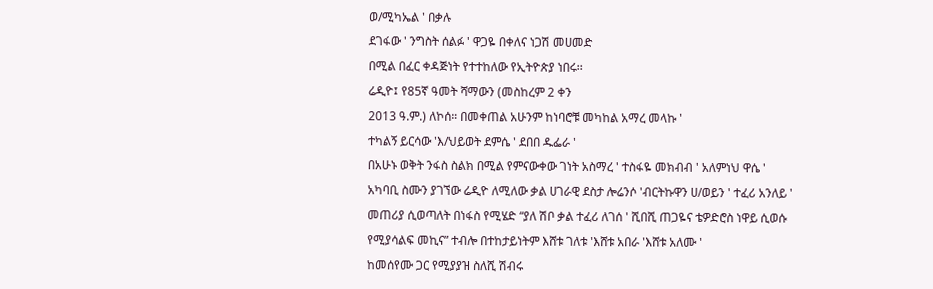ወ/ሚካኤል ' በቃሉ
ደገፋው ' ንግስት ሰልፉ ' ዋጋዬ በቀለና ነጋሽ መሀመድ
በሚል በፈር ቀዳጅነት የተተከለው የኢትዮጵያ ነበሩ፡፡
ሬዲዮ፤ የ85ኛ ዓመት ሻማውን (መስከረም 2 ቀን
2013 ዓ.ም.) ለኮሰ። በመቀጠል አሁንም ከነባሮቹ መካከል አማረ መላኩ '
ተካልኝ ይርሳው 'እ/ህይወት ደምሴ ' ደበበ ዱፌራ '
በአሁኑ ወቅት ንፋስ ስልክ በሚል የምናውቀው ገነት አስማረ ' ተስፋዬ መክብብ ' አለምነህ ዋሴ '
አካባቢ ስሙን ያገኘው ሬዲዮ ለሚለው ቃል ሀገራዊ ደስታ ሎሬንሶ 'ብርትኩዋን ሀ/ወይን ' ተፈሪ አንለይ '
መጠሪያ ሲወጣለት በነፋስ የሚሄድ “ያለ ሽቦ ቃል ተፈሪ ለገሰ ' ሺበሺ ጠጋዬና ቴዎድሮስ ነዋይ ሲወሱ
የሚያሳልፍ መኪና” ተብሎ በተከታይነትም እሸቱ ገለቱ 'እሸቱ አበራ 'እሸቱ አለሙ '
ከመሰየሙ ጋር የሚያያዝ ስለሺ ሽብሩ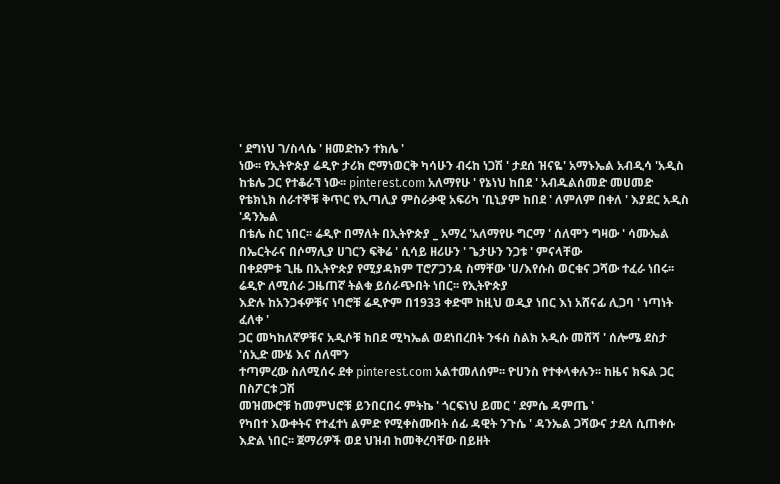' ደግነህ ገ/ስላሴ ' ዘመድኩን ተክሌ '
ነው፡፡ የኢትዮጵያ ሬዲዮ ታሪክ ሮማነወርቅ ካሳሁን ብሩከ ነጋሽ ' ታደሰ ዝናዬ' አማኑኤል አብዲሳ 'አዲስ
ከቴሌ ጋር የተቆራኘ ነው፡፡ pinterest.com አለማየሁ ' የኔነህ ከበደ ' አብዱልሰመድ መሀመድ
የቴክኒክ ሰራተኞቹ ቅጥር የኢጣሊያ ምስራቃዊ አፍሪካ 'ቢኒያም ከበደ ' ለምለም በቀለ ' እያደር አዲስ 'ዳንኤል
በቴሌ ስር ነበር፡፡ ሬዲዮ በማለት በኢትዮጵያ _ አማረ 'አለማየሁ ግርማ ' ሰለሞን ግዛው ' ሳሙኤል
በኤርትራና በሶማሊያ ሀገርን ፍቅሬ ' ሲሳይ ዘሪሁን ' ጌታሁን ንጋቱ ' ምናላቸው
በቀደምቱ ጊዜ በኢትዮጵያ የሚያዳክም ፐሮፖጋንዳ ስማቸው 'ሀ/እየሱስ ወርቁና ጋሻው ተፈራ ነበሩ፡፡
ሬዲዮ ለሚሰራ ጋዜጠኛ ትልቁ ይሰራጭበት ነበር፡፡ የኢትዮጵያ
እድሉ ከአንጋፋዎቹና ነባሮቹ ሬዲዮም በ1933 ቀድሞ ከዚህ ወዲያ ነበር እነ አሸናፊ ሊጋባ ' ነጣነት ፈለቀ '
ጋር መካከለኛዎቹና አዲሶቹ ከበደ ሚካኤል ወደነበረበት ንፋስ ስልክ አዲሱ መሸሻ ' ሰሎሜ ደስታ 'ሰኢድ ሙሄ እና ሰለሞን
ተጣምረው ስለሚሰሩ ደቀ pinterest.com አልተመለሰም፡፡ ዮሀንስ የተቀላቀሉን፡፡ ከዜና ክፍል ጋር በስፖርቱ ጋሽ
መዝሙሮቹ ከመምህሮቹ ይንበርበሩ ምትኬ ' ጎርፍነህ ይመር ' ደምሴ ዳምጤ '
የካበተ እውቀትና የተፈተነ ልምድ የሚቀስሙበት ሰፊ ዳዊት ንጉሴ ' ዳንኤል ጋሻውና ታደለ ሲጠቀሱ
እድል ነበር፡፡ ጀማሪዎች ወደ ህዝብ ከመቅረባቸው በይዘት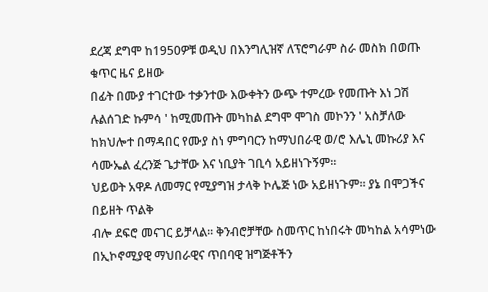ደረጃ ደግሞ ከ1950ዎቹ ወዲህ በእንግሊዝኛ ለፕሮግራም ስራ መስክ በወጡ ቁጥር ዜና ይዘው
በፊት በሙያ ተገርተው ተቃንተው እውቀትን ውጭ ተምረው የመጡት እነ ጋሽ ሉልሰገድ ኩምሳ ' ከሚመጡት መካከል ደግሞ ሞገስ መኮንን ' አስቻለው
ከክህሎተ በማዳበር የሙያ ስነ ምግባርን ከማህበራዊ ወ/ሮ እሌኒ መኩሪያ እና ሳሙኤል ፈረንጅ ጌታቸው እና ነቢያት ገቢሳ አይዘነጉኝም፡፡
ህይወት አዋዶ ለመማር የሚያግዝ ታላቅ ኮሌጅ ነው አይዘነጉም፡፡ ያኔ በሞጋችና በይዘት ጥልቅ
ብሎ ደፍሮ መናገር ይቻላል፡፡ ቅንብሮቻቸው ስመጥር ከነበሩት መካከል አሳምነው በኢኮኖሚያዊ ማህበራዊና ጥበባዊ ዝግጅቶችን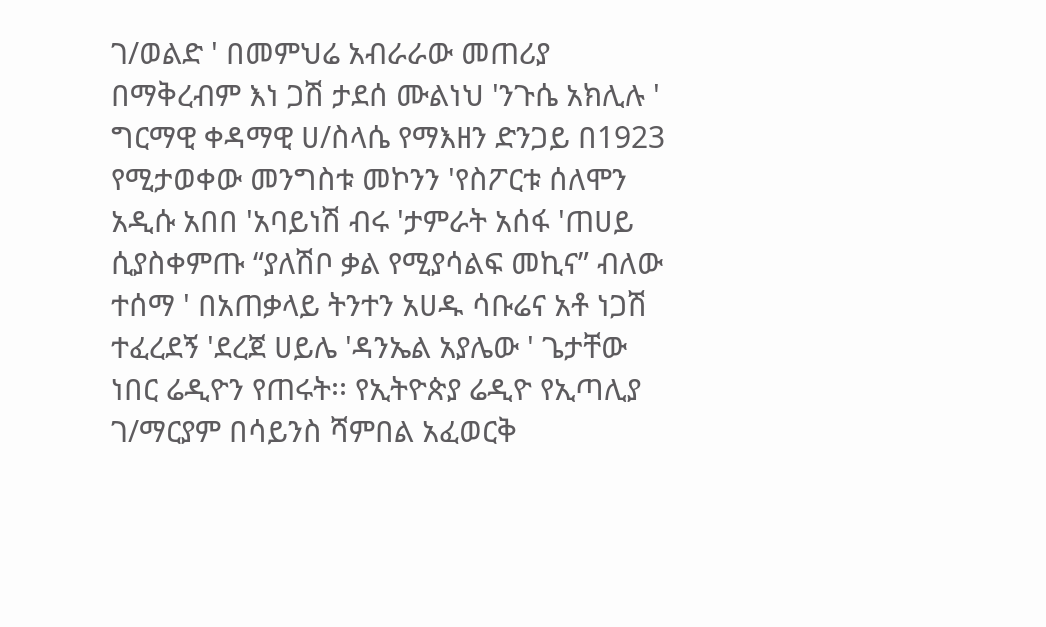ገ/ወልድ ' በመምህሬ አብራራው መጠሪያ በማቅረብም እነ ጋሽ ታደሰ ሙልነህ 'ንጉሴ አክሊሉ '
ግርማዊ ቀዳማዊ ሀ/ስላሴ የማእዘን ድንጋይ በ1923 የሚታወቀው መንግስቱ መኮንን 'የስፖርቱ ሰለሞን አዲሱ አበበ 'አባይነሽ ብሩ 'ታምራት አሰፋ 'ጠሀይ
ሲያስቀምጡ “ያለሽቦ ቃል የሚያሳልፍ መኪና” ብለው ተሰማ ' በአጠቃላይ ትንተን አሀዱ ሳቡሬና አቶ ነጋሽ ተፈረደኝ 'ደረጀ ሀይሌ 'ዳንኤል አያሌው ' ጌታቸው
ነበር ሬዲዮን የጠሩት፡፡ የኢትዮጵያ ሬዲዮ የኢጣሊያ ገ/ማርያም በሳይንስ ሻምበል አፈወርቅ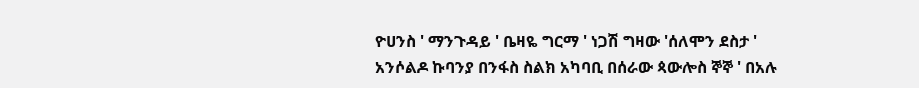ዮሀንስ ' ማንጉዳይ ' ቤዛዬ ግርማ ' ነጋሽ ግዛው 'ሰለሞን ደስታ '
አንሶልዶ ኩባንያ በንፋስ ስልክ አካባቢ በሰራው ጳውሎስ ኞኞ ' በአሉ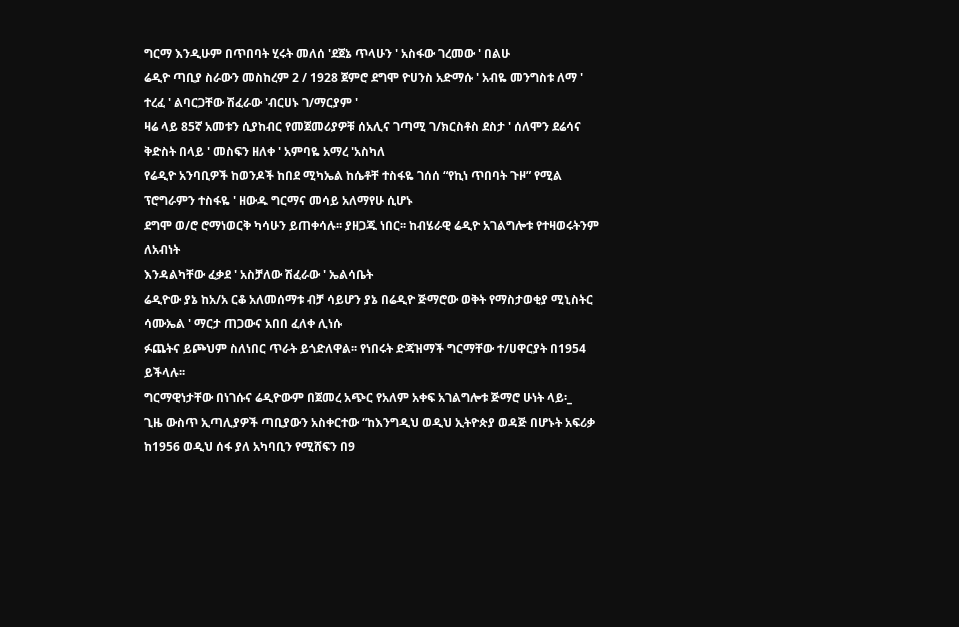ግርማ እንዲሁም በጥበባት ሂሩት መለሰ 'ደጀኔ ጥላሁን ' አስፋው ገረመው ' በልሁ
ሬዲዮ ጣቢያ ስራውን መስከረም 2 / 1928 ጀምሮ ደግሞ ዮሀንስ አድማሱ ' አብዬ መንግስቱ ለማ ' ተረፈ ' ልባርጋቸው ሽፈራው 'ብርሀኑ ገ/ማርያም '
ዛሬ ላይ 85ኛ አመቱን ሲያከብር የመጀመሪያዎቹ ሰአሊና ገጣሚ ገ/ክርስቶስ ደስታ ' ሰለሞን ደሬሳና ቅድስት በላይ ' መስፍን ዘለቀ ' አምባዬ አማረ 'አስካለ
የሬዲዮ አንባቢዎች ከወንዶች ከበደ ሚካኤል ከሴቶቸ ተስፋዬ ገሰሰ “የኪነ ጥበባት ጉዞ” የሚል ፕሮግራምን ተስፋዬ ' ዘውዱ ግርማና መሳይ አለማየሁ ሲሆኑ
ደግሞ ወ/ሮ ሮማነወርቅ ካሳሁን ይጠቀሳሉ፡፡ ያዘጋጁ ነበር፡፡ ከብሄራዊ ሬዲዮ አገልግሎቱ የተዛወሩትንም ለአብነት
እንዳልካቸው ፈቃደ ' አስቻለው ሽፈራው ' ኤልሳቤት
ሬዲዮው ያኔ ከአ/አ ርቆ አለመሰማቱ ብቻ ሳይሆን ያኔ በሬዲዮ ጅማሮው ወቅት የማስታወቂያ ሚኒስትር ሳሙኤል ' ማርታ ጠጋውና አበበ ፈለቀ ሊነሱ
ፉጨትና ይጮህም ስለነበር ጥራት ይጎድለዋል፡፡ የነበሩት ድጃዝማች ግርማቸው ተ/ሀዋርያት በ1954 ይችላሉ፡፡
ግርማዊነታቸው በነገሱና ሬዲዮውም በጀመረ አጭር የአለም አቀፍ አገልግሎቱ ጅማሮ ሁነት ላይ፡_
ጊዜ ውስጥ ኢጣሊያዎች ጣቢያውን አስቀርተው “ከእንግዲህ ወዲህ ኢትዮጵያ ወዳጅ በሆኑት አፍሪቃ ከ1956 ወዲህ ሰፋ ያለ አካባቢን የሚሸፍን በ9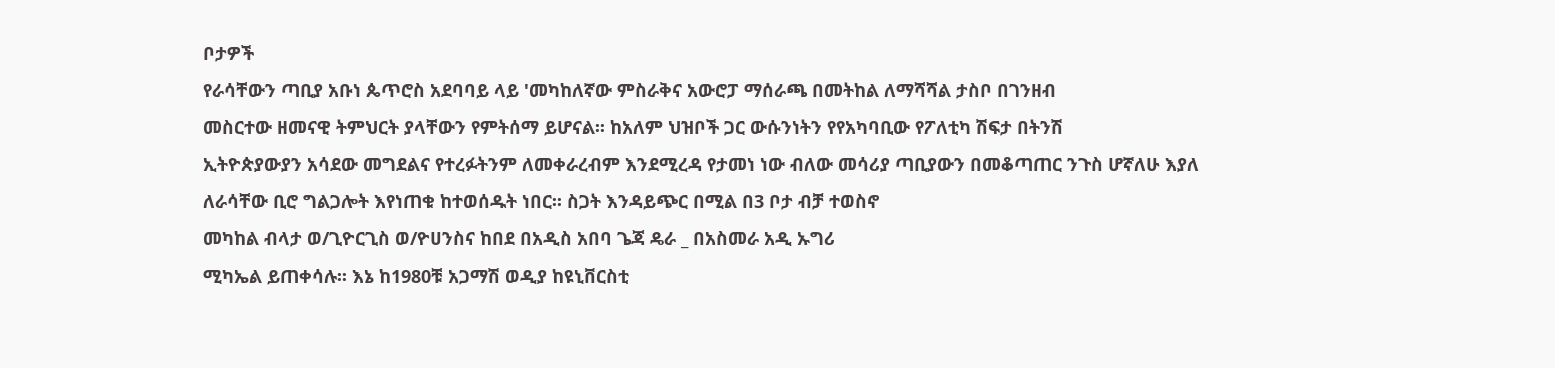ቦታዎች
የራሳቸውን ጣቢያ አቡነ ጴጥሮስ አደባባይ ላይ 'መካከለኛው ምስራቅና አውሮፓ ማሰራጫ በመትከል ለማሻሻል ታስቦ በገንዘብ
መስርተው ዘመናዊ ትምህርት ያላቸውን የምትሰማ ይሆናል፡፡ ከአለም ህዝቦች ጋር ውሱንነትን የየአካባቢው የፖለቲካ ሽፍታ በትንሽ
ኢትዮጵያውያን አሳደው መግደልና የተረፉትንም ለመቀራረብም እንደሚረዳ የታመነ ነው ብለው መሳሪያ ጣቢያውን በመቆጣጠር ንጉስ ሆኛለሁ እያለ
ለራሳቸው ቢሮ ግልጋሎት እየነጠቁ ከተወሰዱት ነበር፡፡ ስጋት እንዳይጭር በሚል በ3 ቦታ ብቻ ተወስኖ
መካከል ብላታ ወ/ጊዮርጊስ ወ/ዮሀንስና ከበደ በአዲስ አበባ ጌጃ ዴራ _ በአስመራ አዲ ኡግሪ
ሚካኤል ይጠቀሳሉ፡፡ እኔ ከ1980ቹ አጋማሽ ወዲያ ከዩኒቨርስቲ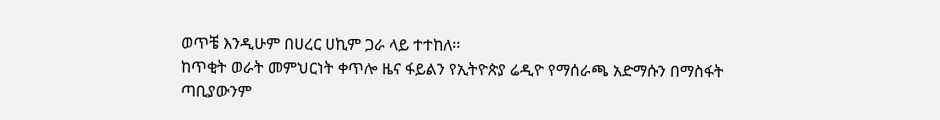ወጥቼ እንዲሁም በሀረር ሀኪም ጋራ ላይ ተተከለ፡፡
ከጥቂት ወራት መምህርነት ቀጥሎ ዜና ፋይልን የኢትዮጵያ ሬዲዮ የማሰራጫ አድማሱን በማስፋት
ጣቢያውንም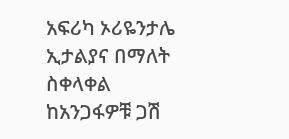አፍሪካ ኦሪዬንታሌ ኢታልያና በማለት ስቀላቀል ከአንጋፋዎቹ ጋሽ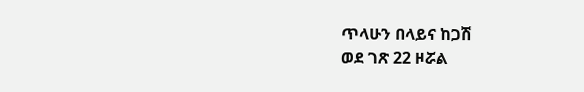ጥላሁን በላይና ከጋሽ
ወደ ገጽ 22 ዞሯል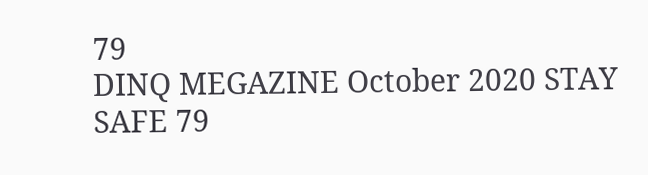79
DINQ MEGAZINE October 2020 STAY SAFE 79